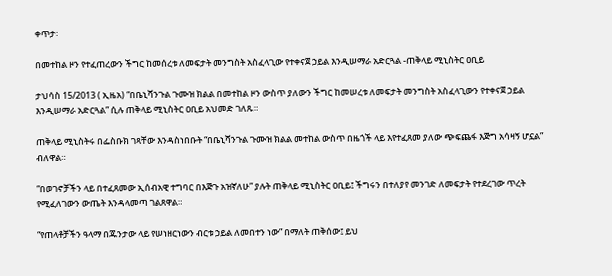ቀጥታ፡

በመተከል ዞን የተፈጠረውን ችግር ከመሰረቱ ለመፍታት መንግስት አስፈላጊው የተቀናጀ ኃይል እንዲሠማራ አድርጓል -ጠቅላይ ሚኒስትር ዐቢይ

ታህሳስ 15/2013 ( ኢዜአ) “በቤኒሻንጉል ጉሙዝ ክልል በመተከል ዞን ውስጥ ያለውን ችግር ከመሠረቱ ለመፍታት መንግስት አስፈላጊውን የተቀናጀ ኃይል እንዲሠማራ አድርጓል” ሲሉ ጠቅላይ ሚኒስትር ዐቢይ አህመድ ገለጹ።

ጠቅላይ ሚኒስትሩ በፌስቡክ ገጻቸው እንዳስነበቡት “በቤኒሻንጉል ጉሙዝ ክልል መተከል ውስጥ በዜጎች ላይ እየተፈጸመ ያለው ጭፍጨፋ እጅግ አሳዛኝ ሆኗል” ብለዋል።

“በወገኖቻችን ላይ በተፈጸመው ኢሰብአዊ ተግባር በእጅጉ አዝኛለሁ” ያሉት ጠቅላይ ሚኒስትር ዐቢይ፤ ችግሩን በተለያየ መንገድ ለመፍታት የተደረገው ጥረት የሚፈለገውን ውጤት እንዳላመጣ ገልጸዋል።

“የጠላቶቻችን ዓላማ በጁንታው ላይ የሠነዘርነውን ብርቱ ኃይል ለመበተን ነው” በማለት ጠቅሰው፤ ይህ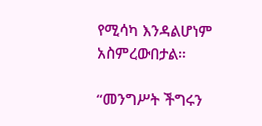የሚሳካ እንዳልሆነም አስምረውበታል።

“መንግሥት ችግሩን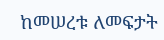ከመሠረቱ ለመፍታት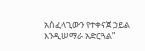አስፈላጊውን የተቀናጀ ኃይል እንዲሠማራ አድርጓል”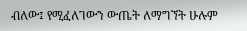ብለው፤ የሚፈለገውን ውጤት ለማግኘት ሁሉም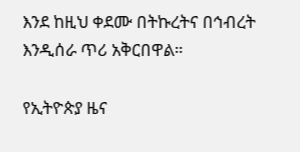እንደ ከዚህ ቀደሙ በትኩረትና በኅብረት እንዲሰራ ጥሪ አቅርበዋል።

የኢትዮጵያ ዜና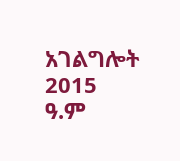አገልግሎት
2015
ዓ.ም